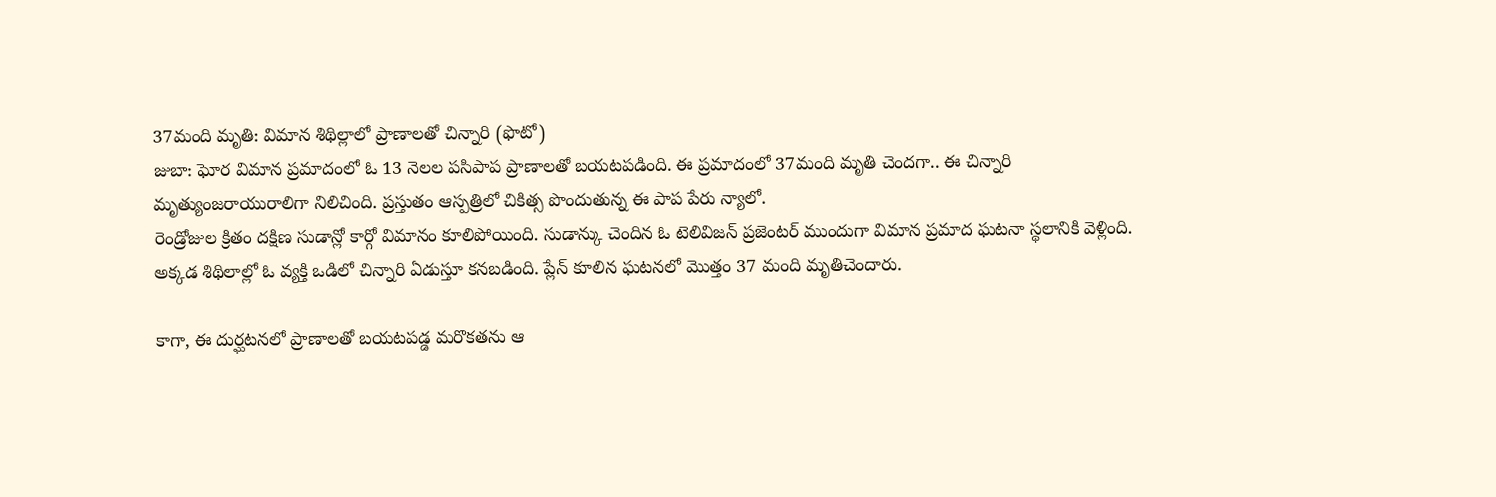37మంది మృతి: విమాన శిథిల్లాలో ప్రాణాలతో చిన్నారి (ఫొటో)
జుబా: ఘోర విమాన ప్రమాదంలో ఓ 13 నెలల పసిపాప ప్రాణాలతో బయటపడింది. ఈ ప్రమాదంలో 37మంది మృతి చెందగా.. ఈ చిన్నారి మృత్యుంజరాయురాలిగా నిలిచింది. ప్రస్తుతం ఆస్పత్రిలో చికిత్స పొందుతున్న ఈ పాప పేరు న్యాలో.
రెండ్రోజుల క్రితం దక్షిణ సుడాన్లో కార్గో విమానం కూలిపోయింది. సుడాన్కు చెందిన ఓ టెలివిజన్ ప్రజెంటర్ ముందుగా విమాన ప్రమాద ఘటనా స్థలానికి వెళ్లింది. అక్కడ శిథిలాల్లో ఓ వ్యక్తి ఒడిలో చిన్నారి ఏడుస్తూ కనబడింది. ప్లేన్ కూలిన ఘటనలో మొత్తం 37 మంది మృతిచెందారు.

కాగా, ఈ దుర్ఘటనలో ప్రాణాలతో బయటపడ్డ మరొకతను ఆ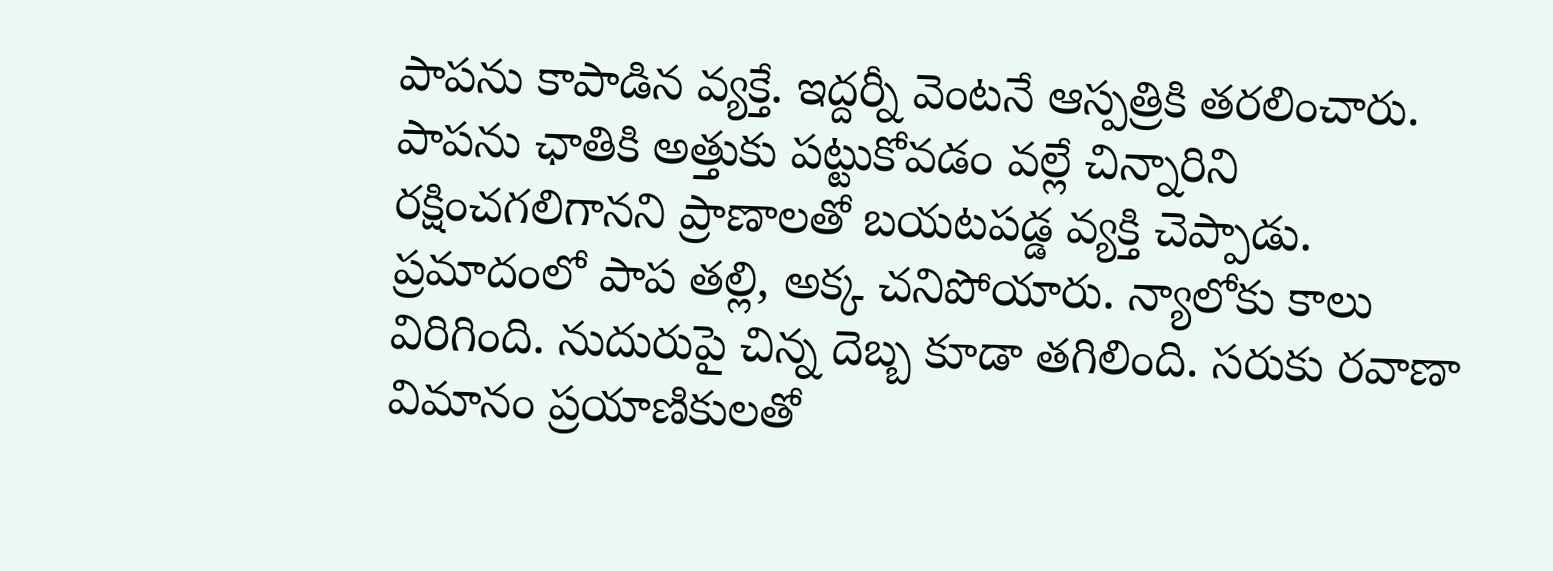పాపను కాపాడిన వ్యక్తే. ఇద్దర్నీ వెంటనే ఆస్పత్రికి తరలించారు. పాపను ఛాతికి అత్తుకు పట్టుకోవడం వల్లే చిన్నారిని రక్షించగలిగానని ప్రాణాలతో బయటపడ్డ వ్యక్తి చెప్పాడు.
ప్రమాదంలో పాప తల్లి, అక్క చనిపోయారు. న్యాలోకు కాలు విరిగింది. నుదురుపై చిన్న దెబ్బ కూడా తగిలింది. సరుకు రవాణా విమానం ప్రయాణికులతో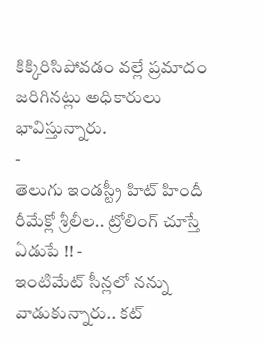కిక్కిరిసిపోవడం వల్లే ప్రమాదం జరిగినట్లు అధికారులు భావిస్తున్నారు.
-
తెలుగు ఇండస్ట్రీ హిట్ హిందీ రీమేక్లో శ్రీలీల.. ట్రోలింగ్ చూస్తే ఏడుపే !! -
ఇంటిమేట్ సీన్లలో నన్ను వాడుకున్నారు.. కట్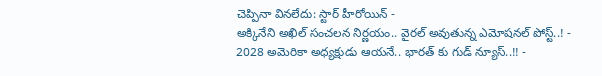చెప్పినా వినలేదు: స్టార్ హీరోయిన్ -
అక్కినేని అఖిల్ సంచలన నిర్ణయం.. వైరల్ అవుతున్న ఎమోషనల్ పోస్ట్..! -
2028 అమెరికా అధ్యక్షుడు ఆయనే.. భారత్ కు గుడ్ న్యూస్..!! -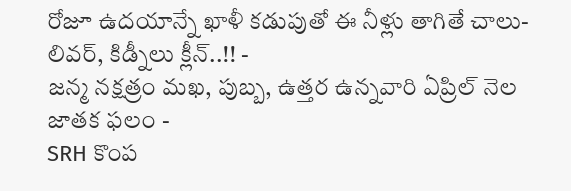రోజూ ఉదయాన్నే ఖాళీ కడుపుతో ఈ నీళ్లు తాగితే చాలు- లివర్, కిడ్నీలు క్లీన్..!! -
జన్మ నక్షత్రం మఖ, పుబ్బ, ఉత్తర ఉన్నవారి ఏప్రిల్ నెల జాతక ఫలం -
SRH కొంప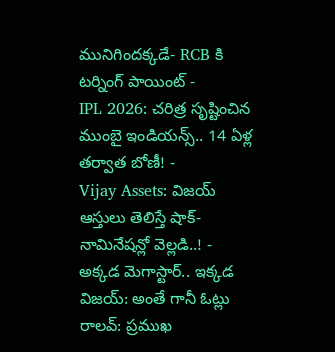మునిగిందక్కడే- RCB కి టర్నింగ్ పాయింట్ -
IPL 2026: చరిత్ర సృష్టించిన ముంబై ఇండియన్స్.. 14 ఏళ్ల తర్వాత బోణీ! -
Vijay Assets: విజయ్ ఆస్తులు తెలిస్తే షాక్- నామినేషన్లో వెల్లడి..! -
అక్కడ మెగాస్టార్.. ఇక్కడ విజయ్: అంతే గానీ ఓట్లు రాలవ్: ప్రముఖ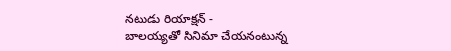నటుడు రియాక్షన్ -
బాలయ్యతో సినిమా చేయనంటున్న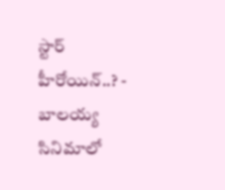స్టార్ హీరోయిన్..? -
బాలయ్య సినిమాలో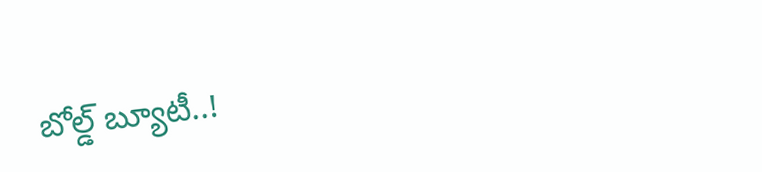బోల్డ్ బ్యూటీ..!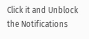Click it and Unblock the Notifications